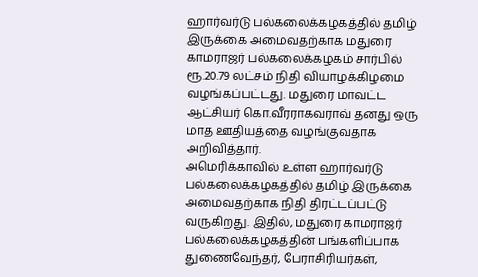ஹார்வர்டு பல்கலைக்கழகத்தில் தமிழ் இருக்கை அமைவதற்காக மதுரை காமராஜர் பல்கலைக்கழகம் சார்பில் ரூ.20.79 லட்சம் நிதி வியாழக்கிழமை வழங்கப்பட்டது. மதுரை மாவட்ட ஆட்சியர் கொ.வீரராகவராவ் தனது ஒரு மாத ஊதியத்தை வழங்குவதாக அறிவித்தார்.
அமெரிக்காவில் உள்ள ஹார்வர்டு பல்கலைக்கழகத்தில் தமிழ் இருக்கை அமைவதற்காக நிதி திரட்டப்பட்டு வருகிறது. இதில், மதுரை காமராஜர் பல்கலைக்கழகத்தின் பங்களிப்பாக துணைவேந்தர், பேராசிரியர்கள்,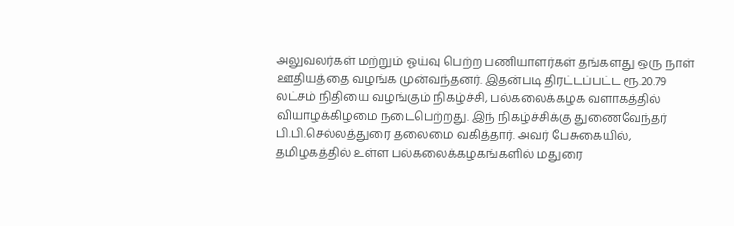அலுவலர்கள் மற்றும் ஓய்வு பெற்ற பணியாளர்கள் தங்களது ஒரு நாள் ஊதியத்தை வழங்க முன்வந்தனர். இதன்படி திரட்டப்பட்ட ரூ.20.79 லட்சம் நிதியை வழங்கும் நிகழ்ச்சி, பல்கலைக்கழக வளாகத்தில் வியாழக்கிழமை நடைபெற்றது. இந் நிகழ்ச்சிக்கு துணைவேந்தர் பி.பி.செல்லத்துரை தலைமை வகித்தார். அவர் பேசுகையில், தமிழகத்தில் உள்ள பல்கலைக்கழகங்களில் மதுரை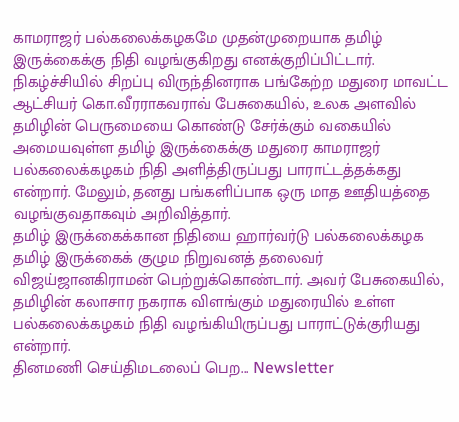காமராஜர் பல்கலைக்கழகமே முதன்முறையாக தமிழ் இருக்கைக்கு நிதி வழங்குகிறது எனக்குறிப்பிட்டார்.
நிகழ்ச்சியில் சிறப்பு விருந்தினராக பங்கேற்ற மதுரை மாவட்ட ஆட்சியர் கொ.வீரராகவராவ் பேசுகையில், உலக அளவில் தமிழின் பெருமையை கொண்டு சேர்க்கும் வகையில் அமையவுள்ள தமிழ் இருக்கைக்கு மதுரை காமராஜர் பல்கலைக்கழகம் நிதி அளித்திருப்பது பாராட்டத்தக்கது என்றார். மேலும், தனது பங்களிப்பாக ஒரு மாத ஊதியத்தை வழங்குவதாகவும் அறிவித்தார்.
தமிழ் இருக்கைக்கான நிதியை ஹார்வர்டு பல்கலைக்கழக தமிழ் இருக்கைக் குழும நிறுவனத் தலைவர் விஜய்ஜானகிராமன் பெற்றுக்கொண்டார். அவர் பேசுகையில், தமிழின் கலாசார நகராக விளங்கும் மதுரையில் உள்ள பல்கலைக்கழகம் நிதி வழங்கியிருப்பது பாராட்டுக்குரியது என்றார்.
தினமணி செய்திமடலைப் பெற... Newsletter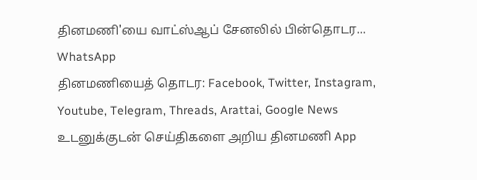தினமணி'யை வாட்ஸ்ஆப் சேனலில் பின்தொடர... WhatsApp
தினமணியைத் தொடர: Facebook, Twitter, Instagram, Youtube, Telegram, Threads, Arattai, Google News
உடனுக்குடன் செய்திகளை அறிய தினமணி App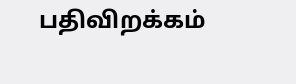பதிவிறக்கம்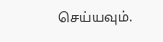செய்யவும்.